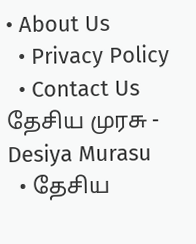• About Us
  • Privacy Policy
  • Contact Us
தேசிய முரசு - Desiya Murasu
  • தேசிய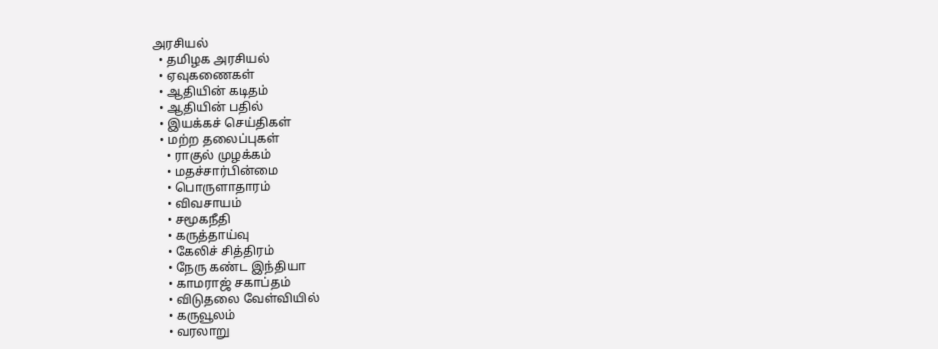அரசியல்
  • தமிழக அரசியல்
  • ஏவுகணைகள்
  • ஆதியின் கடிதம்
  • ஆதியின் பதில்
  • இயக்கச் செய்திகள்
  • மற்ற தலைப்புகள்
    • ராகுல் முழக்கம்
    • மதச்சார்பின்மை
    • பொருளாதாரம்
    • விவசாயம்
    • சமூகநீதி
    • கருத்தாய்வு
    • கேலிச் சித்திரம்
    • நேரு கண்ட இந்தியா
    • காமராஜ் சகாப்தம்
    • விடுதலை வேள்வியில்
    • கருவூலம்
    • வரலாறு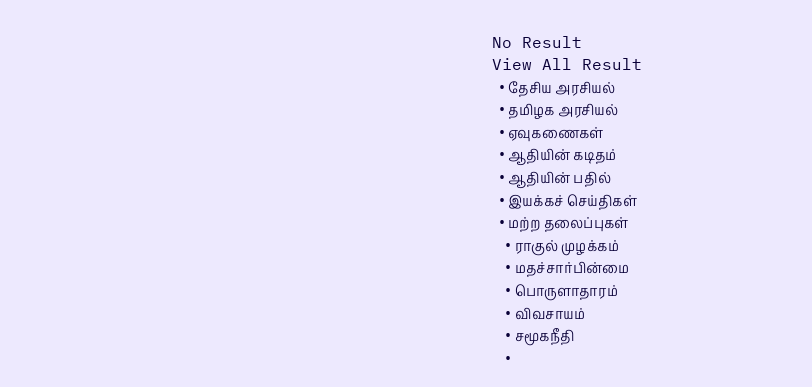No Result
View All Result
  • தேசிய அரசியல்
  • தமிழக அரசியல்
  • ஏவுகணைகள்
  • ஆதியின் கடிதம்
  • ஆதியின் பதில்
  • இயக்கச் செய்திகள்
  • மற்ற தலைப்புகள்
    • ராகுல் முழக்கம்
    • மதச்சார்பின்மை
    • பொருளாதாரம்
    • விவசாயம்
    • சமூகநீதி
    •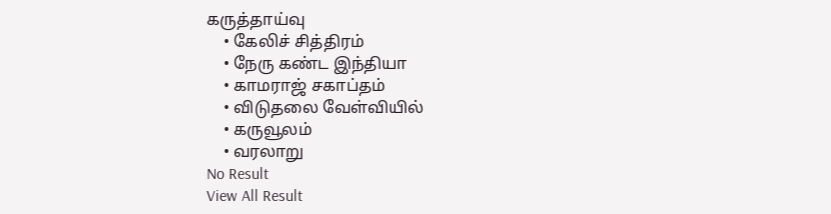கருத்தாய்வு
    • கேலிச் சித்திரம்
    • நேரு கண்ட இந்தியா
    • காமராஜ் சகாப்தம்
    • விடுதலை வேள்வியில்
    • கருவூலம்
    • வரலாறு
No Result
View All Result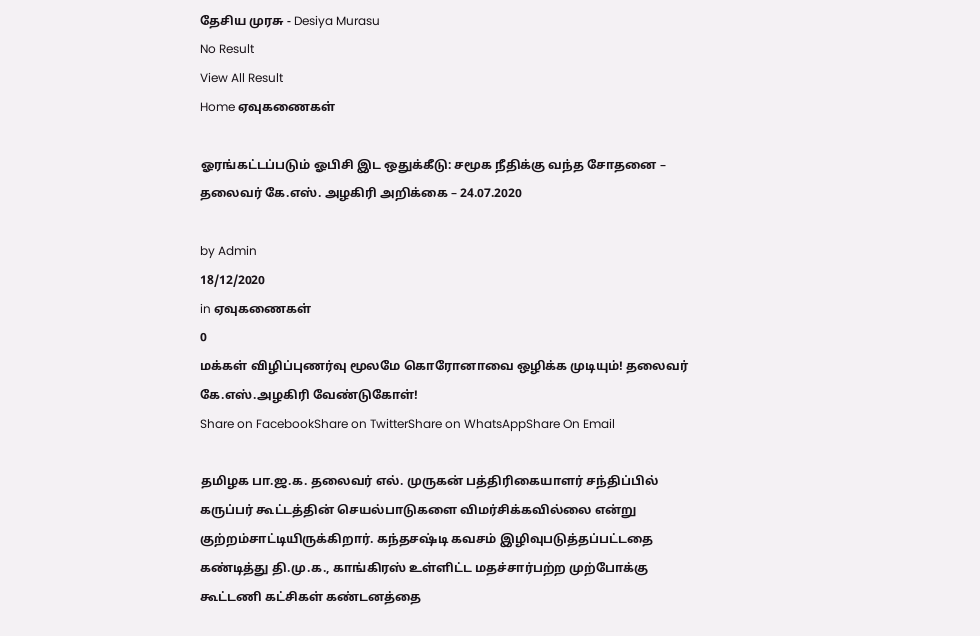தேசிய முரசு - Desiya Murasu
No Result
View All Result
Home ஏவுகணைகள்

ஓரங்கட்டப்படும் ஓபிசி இட ஒதுக்கீடு: சமூக நீதிக்கு வந்த சோதனை – தலைவர் கே.எஸ். அழகிரி அறிக்கை – 24.07.2020

by Admin
18/12/2020
in ஏவுகணைகள்
0
மக்கள் விழிப்புணர்வு மூலமே கொரோனாவை ஒழிக்க முடியும்! தலைவர் கே.எஸ்.அழகிரி வேண்டுகோள்!
Share on FacebookShare on TwitterShare on WhatsAppShare On Email

தமிழக பா.ஜ.க. தலைவர் எல். முருகன் பத்திரிகையாளர் சந்திப்பில் கருப்பர் கூட்டத்தின் செயல்பாடுகளை விமர்சிக்கவில்லை என்று குற்றம்சாட்டியிருக்கிறார். கந்தசஷ்டி கவசம் இழிவுபடுத்தப்பட்டதை கண்டித்து தி.மு.க., காங்கிரஸ் உள்ளிட்ட மதச்சார்பற்ற முற்போக்கு கூட்டணி கட்சிகள் கண்டனத்தை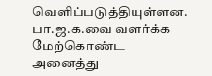வெளிப்படுத்தியுள்ளன. பா.ஜ.க.வை வளர்க்க மேற்கொண்ட அனைத்து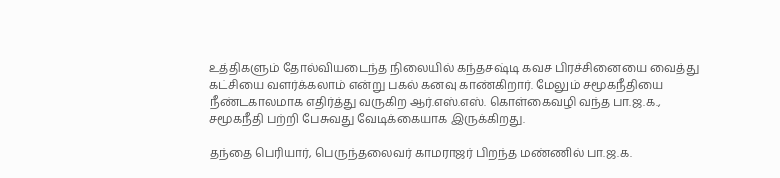உத்திகளும் தோல்வியடைந்த நிலையில் கந்தசஷ்டி கவச பிரச்சினையை வைத்து கட்சியை வளர்க்கலாம் என்று பகல் கனவு காண்கிறார். மேலும் சமூகநீதியை நீண்டகாலமாக எதிர்த்து வருகிற ஆர்.எஸ்.எஸ். கொள்கைவழி வந்த பா.ஜ.க., சமூகநீதி பற்றி பேசுவது வேடிக்கையாக இருக்கிறது.

தந்தை பெரியார், பெருந்தலைவர் காமராஜர் பிறந்த மண்ணில் பா.ஜ.க.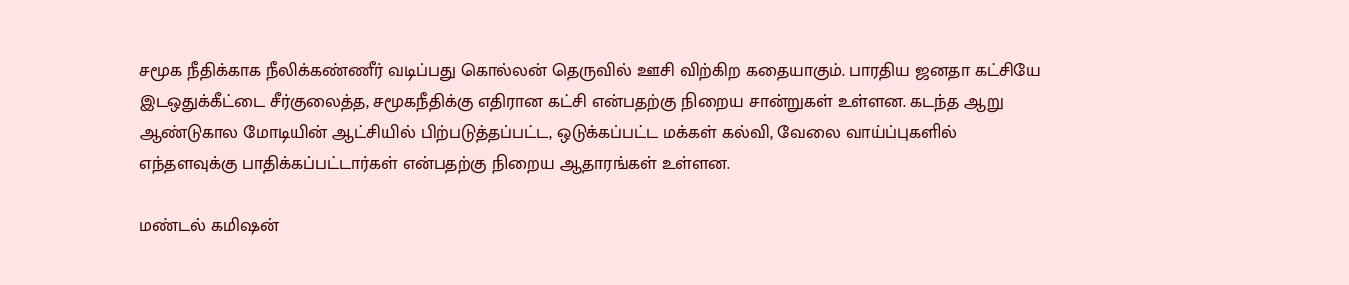சமூக நீதிக்காக நீலிக்கண்ணீர் வடிப்பது கொல்லன் தெருவில் ஊசி விற்கிற கதையாகும். பாரதிய ஜனதா கட்சியே இடஒதுக்கீட்டை சீர்குலைத்த, சமூகநீதிக்கு எதிரான கட்சி என்பதற்கு நிறைய சான்றுகள் உள்ளன. கடந்த ஆறு ஆண்டுகால மோடியின் ஆட்சியில் பிற்படுத்தப்பட்ட, ஒடுக்கப்பட்ட மக்கள் கல்வி, வேலை வாய்ப்புகளில் எந்தளவுக்கு பாதிக்கப்பட்டார்கள் என்பதற்கு நிறைய ஆதாரங்கள் உள்ளன.

மண்டல் கமிஷன்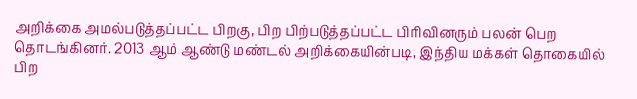அறிக்கை அமல்படுத்தப்பட்ட பிறகு, பிற பிற்படுத்தப்பட்ட பிரிவினரும் பலன் பெற தொடங்கினர். 2013 ஆம் ஆண்டு மண்டல் அறிக்கையின்படி, இந்திய மக்கள் தொகையில் பிற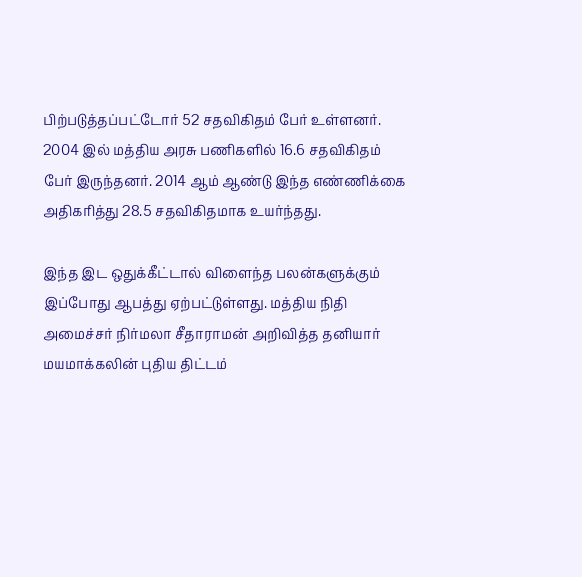பிற்படுத்தப்பட்டோர் 52 சதவிகிதம் பேர் உள்ளனர்.  2004 இல் மத்திய அரசு பணிகளில் 16.6 சதவிகிதம் பேர் இருந்தனர். 2014 ஆம் ஆண்டு இந்த எண்ணிக்கை அதிகரித்து 28.5 சதவிகிதமாக உயர்ந்தது.

இந்த இட ஒதுக்கீட்டால் விளைந்த பலன்களுக்கும் இப்போது ஆபத்து ஏற்பட்டுள்ளது. மத்திய நிதி அமைச்சர் நிர்மலா சீதாராமன் அறிவித்த தனியார் மயமாக்கலின் புதிய திட்டம்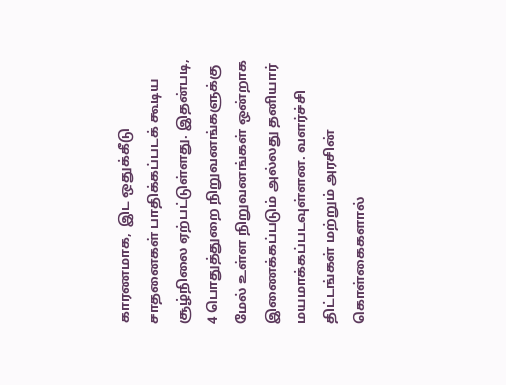காரணமாக,  இட ஒதுக்கீடு சாதனைகள் பாதிக்கப்படக் கூடிய சூழ்நிலை ஏற்பட்டுள்ளது. இதன்படி, 4 பொதுத்துறை நிறுவனங்களுக்கு மேல் உள்ள நிறுவனங்கள் ஒன்றாக இணைக்கப்படும் அல்லது தனியார் மயமாக்கப்படவுள்ளன. வளர்ச்சி திட்டங்கள் மற்றும் அரசின் கொள்கைகளால்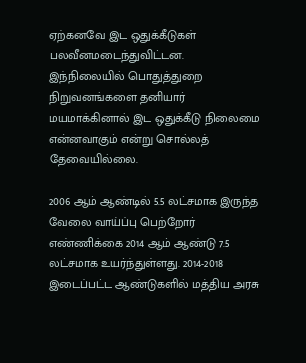ஏற்கனவே இட ஒதுக்கீடுகள் பலவீனமடைந்துவிட்டன. இந்நிலையில் பொதுத்துறை நிறுவனங்களை தனியார் மயமாக்கினால் இட ஒதுக்கீடு நிலைமை என்னவாகும் என்று சொல்லத் தேவையில்லை.

2006 ஆம் ஆண்டில் 5.5 லட்சமாக இருந்த வேலை வாய்ப்பு பெற்றோர் எண்ணிக்கை 2014 ஆம் ஆண்டு 7.5 லட்சமாக உயர்ந்துள்ளது. 2014-2018 இடைப்பட்ட ஆண்டுகளில் மத்திய அரசு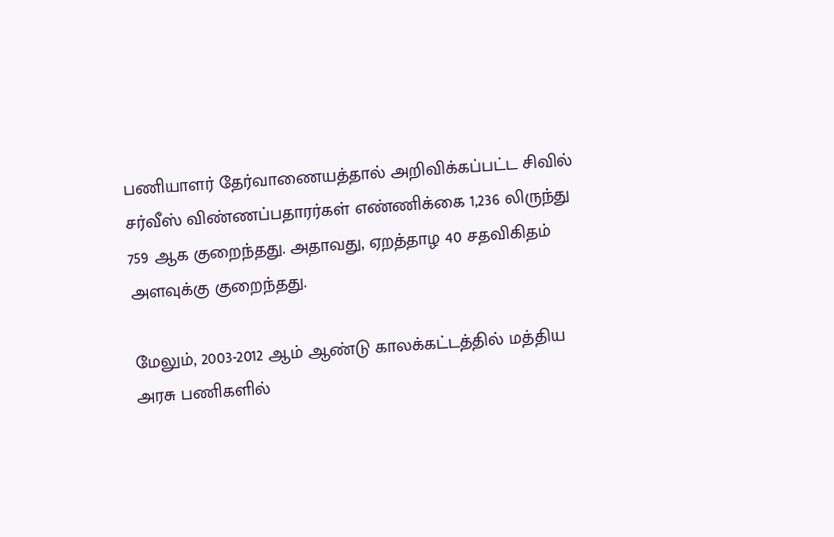பணியாளர் தேர்வாணையத்தால் அறிவிக்கப்பட்ட சிவில் சர்வீஸ் விண்ணப்பதாரர்கள் எண்ணிக்கை 1,236 லிருந்து 759 ஆக குறைந்தது. அதாவது, ஏறத்தாழ 40 சதவிகிதம் அளவுக்கு குறைந்தது.

மேலும், 2003-2012 ஆம் ஆண்டு காலக்கட்டத்தில் மத்திய அரசு பணிகளில்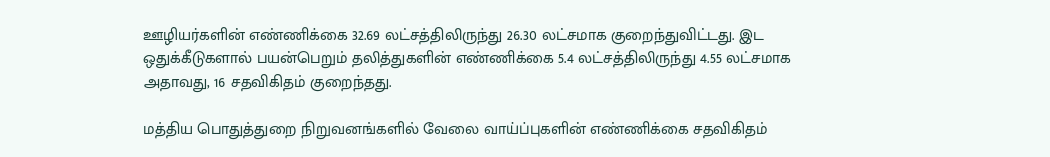ஊழியர்களின் எண்ணிக்கை 32.69 லட்சத்திலிருந்து 26.30 லட்சமாக குறைந்துவிட்டது. இட ஒதுக்கீடுகளால் பயன்பெறும் தலித்துகளின் எண்ணிக்கை 5.4 லட்சத்திலிருந்து 4.55 லட்சமாக அதாவது, 16 சதவிகிதம் குறைந்தது.

மத்திய பொதுத்துறை நிறுவனங்களில் வேலை வாய்ப்புகளின் எண்ணிக்கை சதவிகிதம்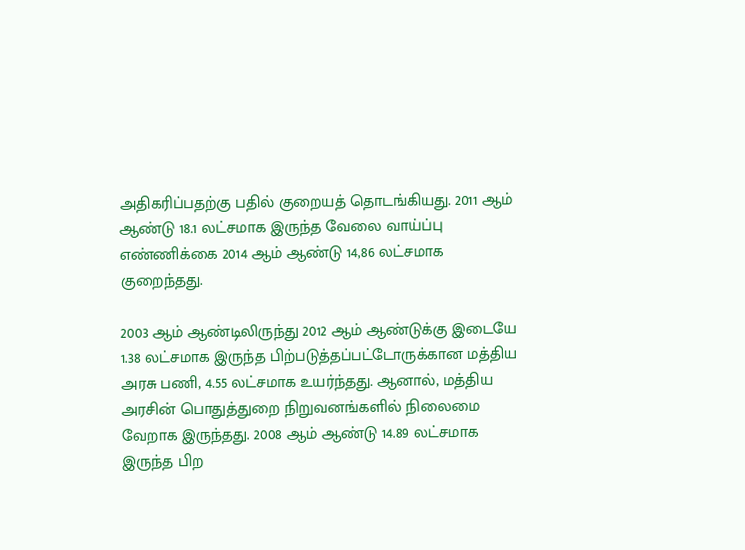அதிகரிப்பதற்கு பதில் குறையத் தொடங்கியது. 2011 ஆம் ஆண்டு 18.1 லட்சமாக இருந்த வேலை வாய்ப்பு எண்ணிக்கை 2014 ஆம் ஆண்டு 14,86 லட்சமாக குறைந்தது.

2003 ஆம் ஆண்டிலிருந்து 2012 ஆம் ஆண்டுக்கு இடையே 1.38 லட்சமாக இருந்த பிற்படுத்தப்பட்டோருக்கான மத்திய அரசு பணி, 4.55 லட்சமாக உயர்ந்தது. ஆனால், மத்திய அரசின் பொதுத்துறை நிறுவனங்களில் நிலைமை வேறாக இருந்தது. 2008 ஆம் ஆண்டு 14.89 லட்சமாக இருந்த பிற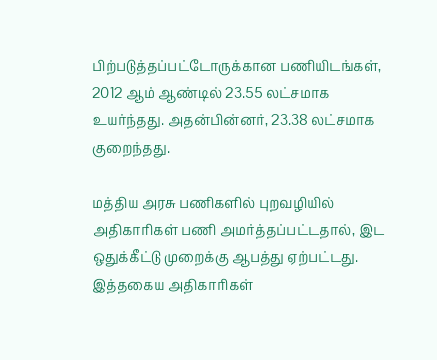பிற்படுத்தப்பட்டோருக்கான பணியிடங்கள், 2012 ஆம் ஆண்டில் 23.55 லட்சமாக உயர்ந்தது. அதன்பின்னர், 23.38 லட்சமாக குறைந்தது.

மத்திய அரசு பணிகளில் புறவழியில் அதிகாரிகள் பணி அமர்த்தப்பட்டதால், இட ஒதுக்கீட்டு முறைக்கு ஆபத்து ஏற்பட்டது. இத்தகைய அதிகாரிகள்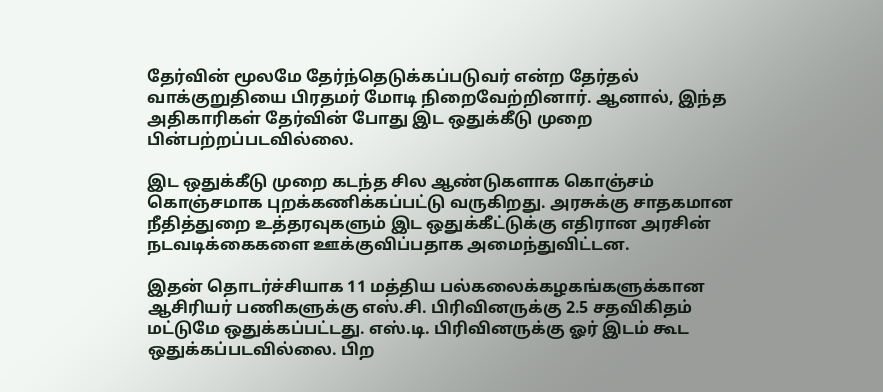தேர்வின் மூலமே தேர்ந்தெடுக்கப்படுவர் என்ற தேர்தல் வாக்குறுதியை பிரதமர் மோடி நிறைவேற்றினார். ஆனால், இந்த அதிகாரிகள் தேர்வின் போது இட ஒதுக்கீடு முறை பின்பற்றப்படவில்லை.

இட ஒதுக்கீடு முறை கடந்த சில ஆண்டுகளாக கொஞ்சம் கொஞ்சமாக புறக்கணிக்கப்பட்டு வருகிறது. அரசுக்கு சாதகமான நீதித்துறை உத்தரவுகளும் இட ஒதுக்கீட்டுக்கு எதிரான அரசின் நடவடிக்கைகளை ஊக்குவிப்பதாக அமைந்துவிட்டன.

இதன் தொடர்ச்சியாக 11 மத்திய பல்கலைக்கழகங்களுக்கான ஆசிரியர் பணிகளுக்கு எஸ்.சி. பிரிவினருக்கு 2.5 சதவிகிதம் மட்டுமே ஒதுக்கப்பட்டது. எஸ்.டி. பிரிவினருக்கு ஓர் இடம் கூட ஒதுக்கப்படவில்லை. பிற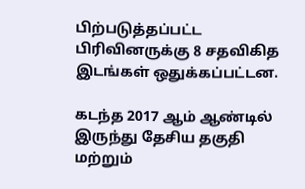பிற்படுத்தப்பட்ட பிரிவினருக்கு 8 சதவிகித இடங்கள் ஒதுக்கப்பட்டன.

கடந்த 2017 ஆம் ஆண்டில் இருந்து தேசிய தகுதி மற்றும்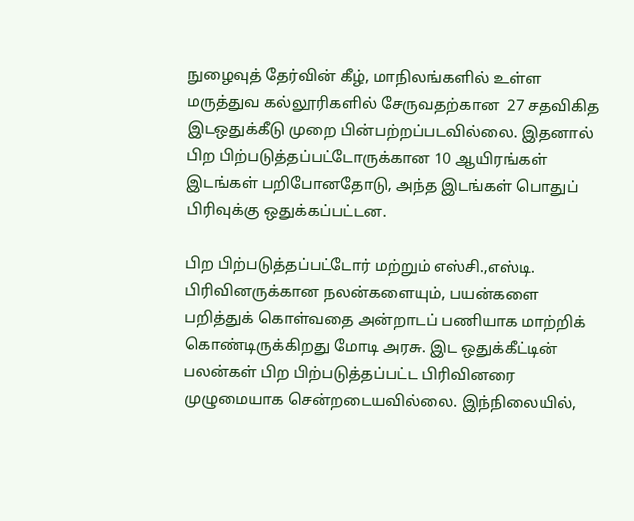நுழைவுத் தேர்வின் கீழ், மாநிலங்களில் உள்ள மருத்துவ கல்லூரிகளில் சேருவதற்கான  27 சதவிகித இடஒதுக்கீடு முறை பின்பற்றப்படவில்லை. இதனால் பிற பிற்படுத்தப்பட்டோருக்கான 10 ஆயிரங்கள் இடங்கள் பறிபோனதோடு, அந்த இடங்கள் பொதுப் பிரிவுக்கு ஒதுக்கப்பட்டன.

பிற பிற்படுத்தப்பட்டோர் மற்றும் எஸ்சி.,எஸ்டி. பிரிவினருக்கான நலன்களையும், பயன்களை பறித்துக் கொள்வதை அன்றாடப் பணியாக மாற்றிக் கொண்டிருக்கிறது மோடி அரசு. இட ஒதுக்கீட்டின் பலன்கள் பிற பிற்படுத்தப்பட்ட பிரிவினரை முழுமையாக சென்றடையவில்லை. இந்நிலையில்,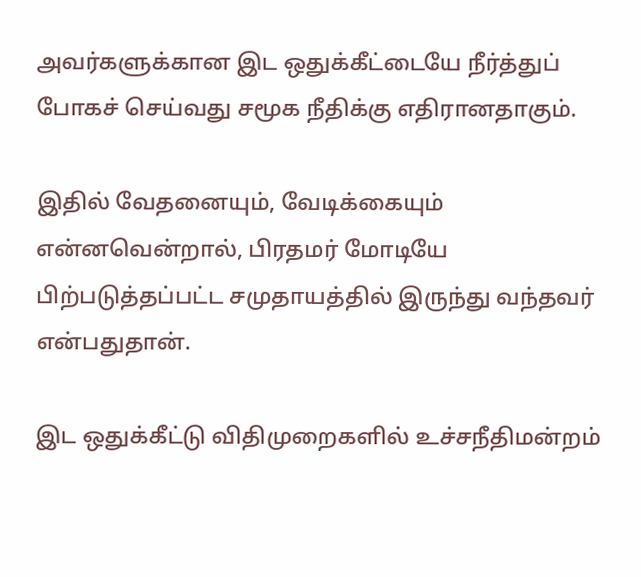அவர்களுக்கான இட ஒதுக்கீட்டையே நீர்த்துப் போகச் செய்வது சமூக நீதிக்கு எதிரானதாகும்.

இதில் வேதனையும், வேடிக்கையும் என்னவென்றால், பிரதமர் மோடியே   பிற்படுத்தப்பட்ட சமுதாயத்தில் இருந்து வந்தவர் என்பதுதான்.

இட ஒதுக்கீட்டு விதிமுறைகளில் உச்சநீதிமன்றம்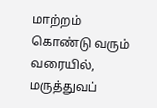மாற்றம் கொண்டு வரும் வரையில், மருத்துவப்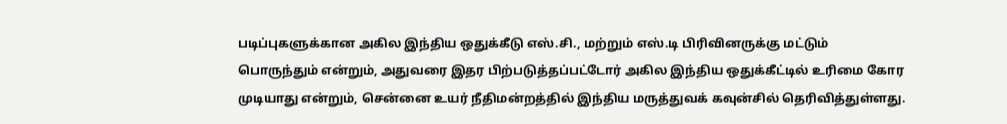படிப்புகளுக்கான அகில இந்திய ஒதுக்கீடு எஸ்.சி., மற்றும் எஸ்.டி பிரிவினருக்கு மட்டும் பொருந்தும் என்றும், அதுவரை இதர பிற்படுத்தப்பட்டோர் அகில இந்திய ஒதுக்கீட்டில் உரிமை கோர முடியாது என்றும், சென்னை உயர் நீதிமன்றத்தில் இந்திய மருத்துவக் கவுன்சில் தெரிவித்துள்ளது.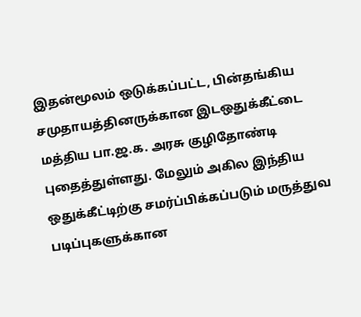இதன்மூலம் ஒடுக்கப்பட்ட, பின்தங்கிய சமுதாயத்தினருக்கான இடஒதுக்கீட்டை மத்திய பா.ஜ.க. அரசு குழிதோண்டி புதைத்துள்ளது. மேலும் அகில இந்திய ஒதுக்கீட்டிற்கு சமர்ப்பிக்கப்படும் மருத்துவ படிப்புகளுக்கான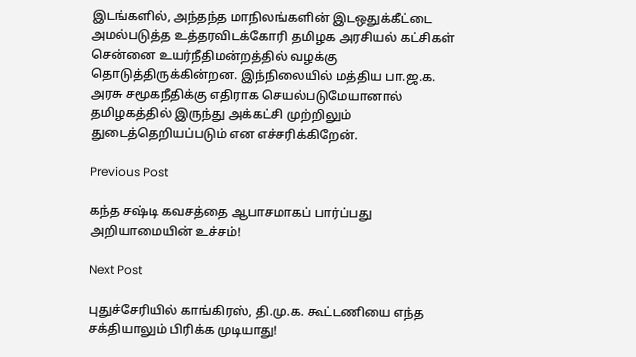இடங்களில், அந்தந்த மாநிலங்களின் இடஒதுக்கீட்டை அமல்படுத்த உத்தரவிடக்கோரி தமிழக அரசியல் கட்சிகள் சென்னை உயர்நீதிமன்றத்தில் வழக்கு தொடுத்திருக்கின்றன. இந்நிலையில் மத்திய பா.ஜ.க. அரசு சமூகநீதிக்கு எதிராக செயல்படுமேயானால் தமிழகத்தில் இருந்து அக்கட்சி முற்றிலும் துடைத்தெறியப்படும் என எச்சரிக்கிறேன்.

Previous Post

கந்த சஷ்டி கவசத்தை ஆபாசமாகப் பார்ப்பது அறியாமையின் உச்சம்!

Next Post

புதுச்சேரியில் காங்கிரஸ், தி.மு.க. கூட்டணியை எந்த சக்தியாலும் பிரிக்க முடியாது!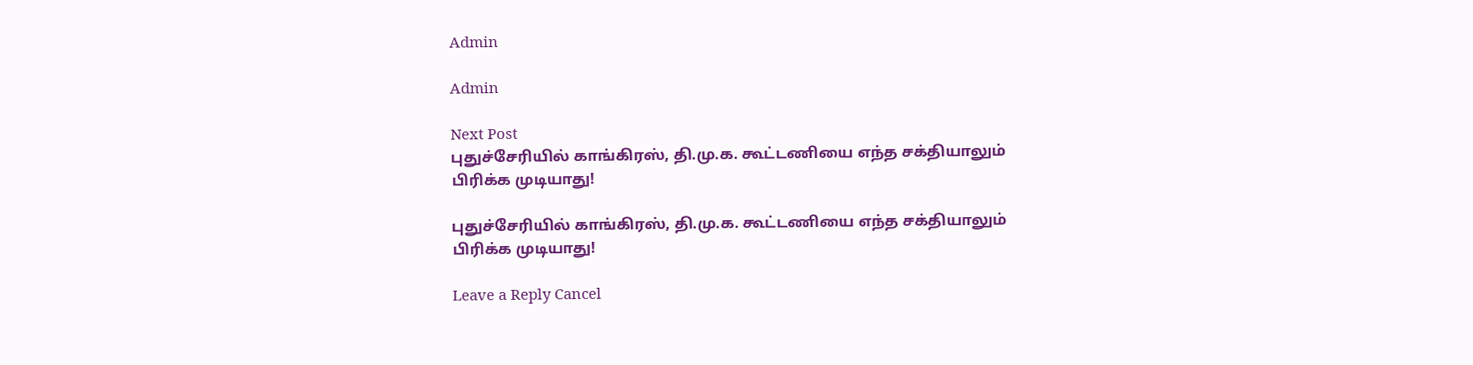Admin

Admin

Next Post
புதுச்சேரியில் காங்கிரஸ், தி.மு.க. கூட்டணியை எந்த சக்தியாலும் பிரிக்க முடியாது!

புதுச்சேரியில் காங்கிரஸ், தி.மு.க. கூட்டணியை எந்த சக்தியாலும் பிரிக்க முடியாது!

Leave a Reply Cancel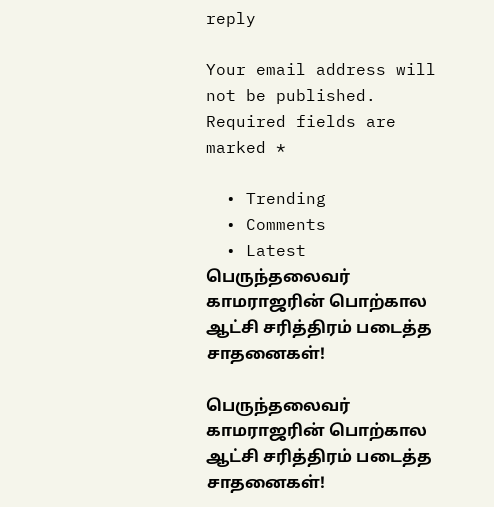reply

Your email address will not be published. Required fields are marked *

  • Trending
  • Comments
  • Latest
பெருந்தலைவர் காமராஜரின் பொற்கால ஆட்சி சரித்திரம் படைத்த சாதனைகள்!

பெருந்தலைவர் காமராஜரின் பொற்கால ஆட்சி சரித்திரம் படைத்த சாதனைகள்!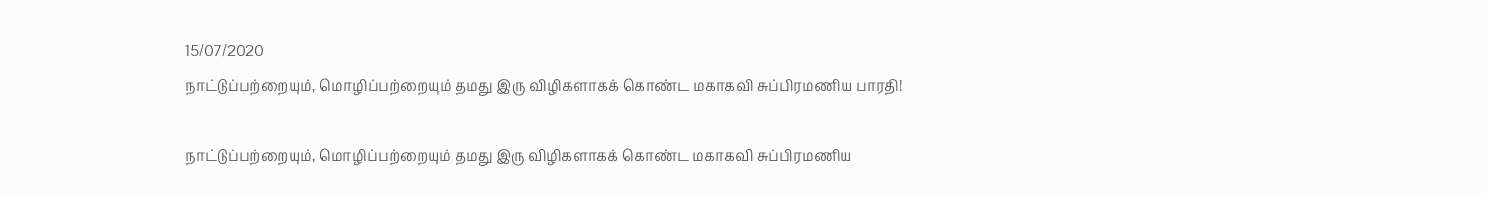15/07/2020
நாட்டுப்பற்றையும், மொழிப்பற்றையும் தமது இரு விழிகளாகக் கொண்ட மகாகவி சுப்பிரமணிய பாரதி!

நாட்டுப்பற்றையும், மொழிப்பற்றையும் தமது இரு விழிகளாகக் கொண்ட மகாகவி சுப்பிரமணிய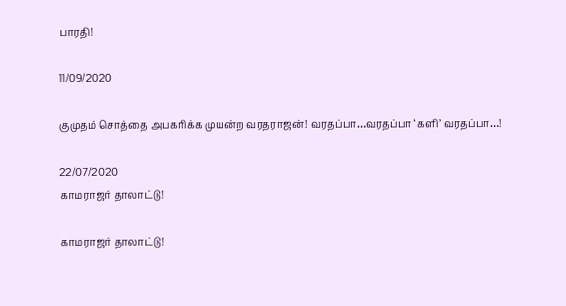பாரதி!

11/09/2020

குமுதம் சொத்தை அபகரிக்க முயன்ற வரதராஜன்! வரதப்பா…வரதப்பா ‘களி’ வரதப்பா…!

22/07/2020
காமராஜர் தாலாட்டு!

காமராஜர் தாலாட்டு!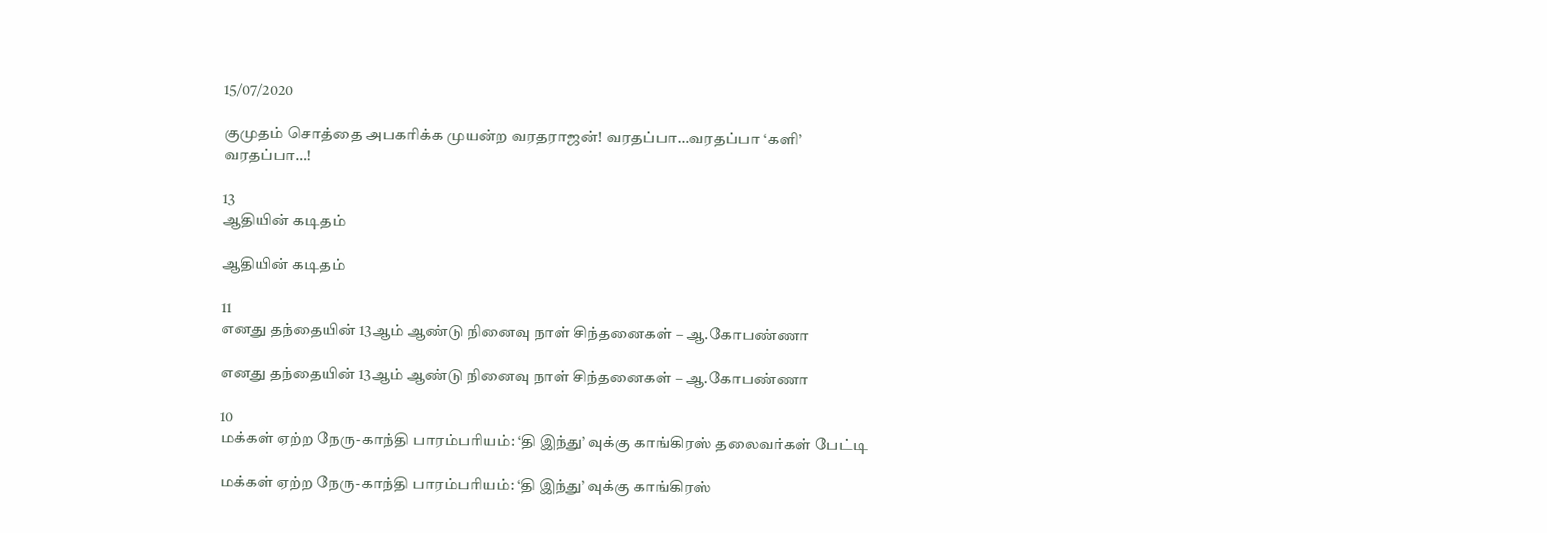15/07/2020

குமுதம் சொத்தை அபகரிக்க முயன்ற வரதராஜன்! வரதப்பா…வரதப்பா ‘களி’ வரதப்பா…!

13
ஆதியின் கடிதம்

ஆதியின் கடிதம்

11
எனது தந்தையின் 13ஆம் ஆண்டு நினைவு நாள் சிந்தனைகள் – ஆ.கோபண்ணா

எனது தந்தையின் 13ஆம் ஆண்டு நினைவு நாள் சிந்தனைகள் – ஆ.கோபண்ணா

10
மக்கள் ஏற்ற நேரு-காந்தி பாரம்பரியம்: ‘தி இந்து’ வுக்கு காங்கிரஸ் தலைவர்கள் பேட்டி

மக்கள் ஏற்ற நேரு-காந்தி பாரம்பரியம்: ‘தி இந்து’ வுக்கு காங்கிரஸ்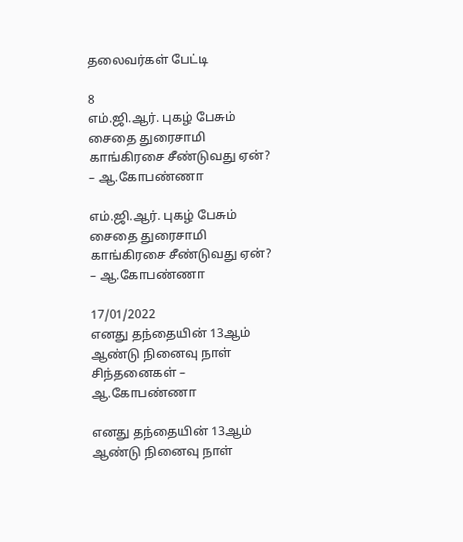தலைவர்கள் பேட்டி

8
எம்.ஜி.ஆர். புகழ் பேசும் சைதை துரைசாமி காங்கிரசை சீண்டுவது ஏன்? – ஆ.கோபண்ணா

எம்.ஜி.ஆர். புகழ் பேசும் சைதை துரைசாமி காங்கிரசை சீண்டுவது ஏன்? – ஆ.கோபண்ணா

17/01/2022
எனது தந்தையின் 13ஆம் ஆண்டு நினைவு நாள் சிந்தனைகள் – ஆ.கோபண்ணா

எனது தந்தையின் 13ஆம் ஆண்டு நினைவு நாள்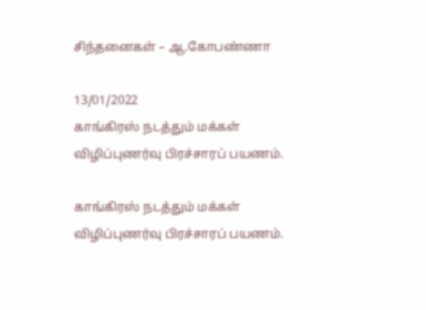சிந்தனைகள் – ஆ.கோபண்ணா

13/01/2022
காங்கிரஸ் நடத்தும் மக்கள் விழிப்புணர்வு பிரச்சாரப் பயணம்.

காங்கிரஸ் நடத்தும் மக்கள் விழிப்புணர்வு பிரச்சாரப் பயணம்.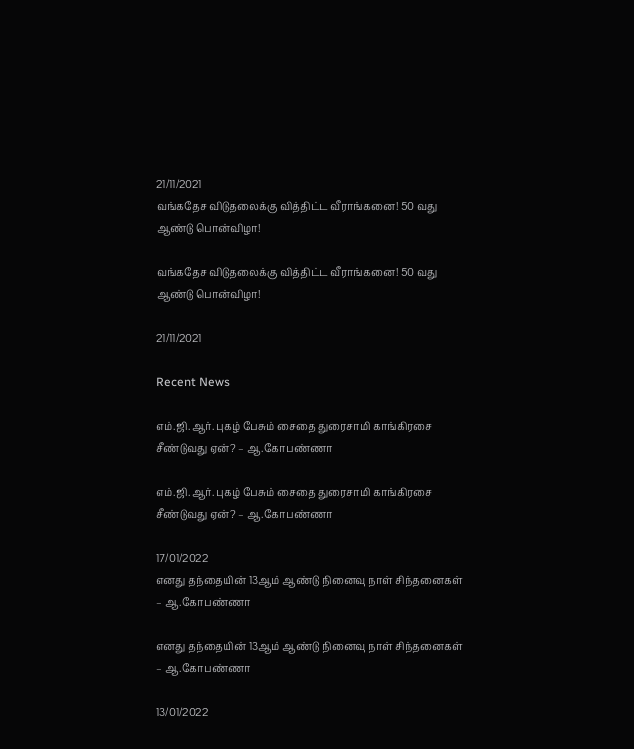21/11/2021
வங்கதேச விடுதலைக்கு வித்திட்ட வீராங்கனை! 50 வது ஆண்டு பொன்விழா!

வங்கதேச விடுதலைக்கு வித்திட்ட வீராங்கனை! 50 வது ஆண்டு பொன்விழா!

21/11/2021

Recent News

எம்.ஜி.ஆர். புகழ் பேசும் சைதை துரைசாமி காங்கிரசை சீண்டுவது ஏன்? – ஆ.கோபண்ணா

எம்.ஜி.ஆர். புகழ் பேசும் சைதை துரைசாமி காங்கிரசை சீண்டுவது ஏன்? – ஆ.கோபண்ணா

17/01/2022
எனது தந்தையின் 13ஆம் ஆண்டு நினைவு நாள் சிந்தனைகள் – ஆ.கோபண்ணா

எனது தந்தையின் 13ஆம் ஆண்டு நினைவு நாள் சிந்தனைகள் – ஆ.கோபண்ணா

13/01/2022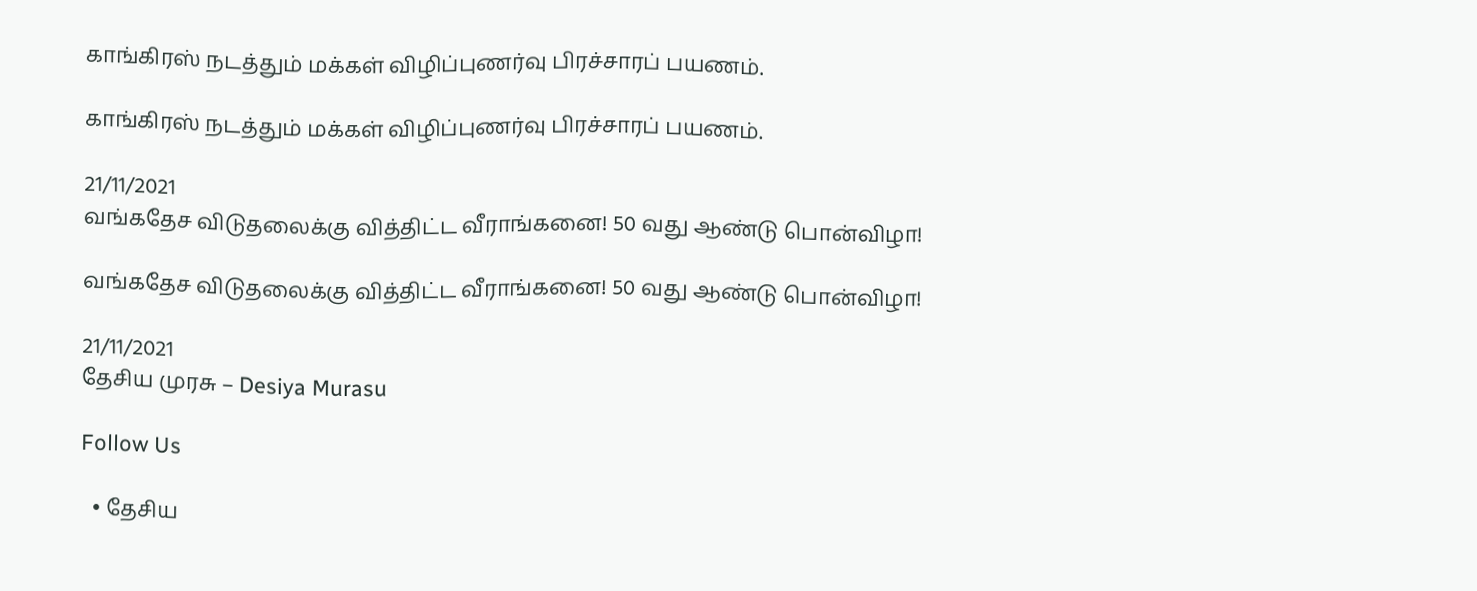காங்கிரஸ் நடத்தும் மக்கள் விழிப்புணர்வு பிரச்சாரப் பயணம்.

காங்கிரஸ் நடத்தும் மக்கள் விழிப்புணர்வு பிரச்சாரப் பயணம்.

21/11/2021
வங்கதேச விடுதலைக்கு வித்திட்ட வீராங்கனை! 50 வது ஆண்டு பொன்விழா!

வங்கதேச விடுதலைக்கு வித்திட்ட வீராங்கனை! 50 வது ஆண்டு பொன்விழா!

21/11/2021
தேசிய முரசு – Desiya Murasu

Follow Us

  • தேசிய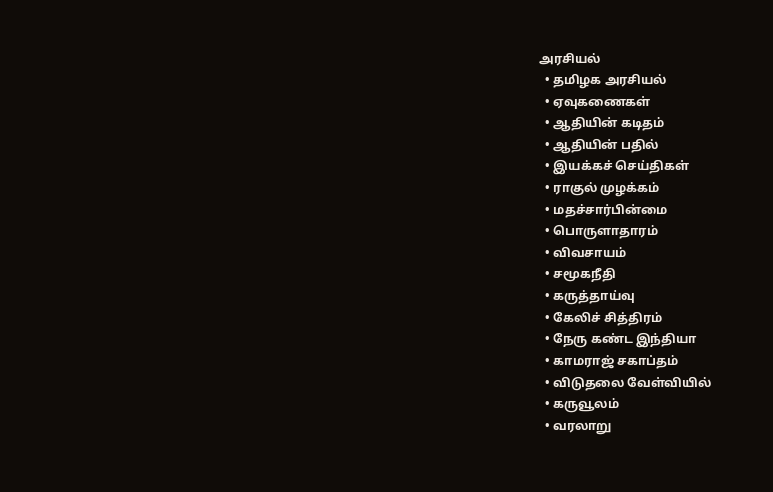அரசியல்
  • தமிழக அரசியல்
  • ஏவுகணைகள்
  • ஆதியின் கடிதம்
  • ஆதியின் பதில்
  • இயக்கச் செய்திகள்
  • ராகுல் முழக்கம்
  • மதச்சார்பின்மை
  • பொருளாதாரம்
  • விவசாயம்
  • சமூகநீதி
  • கருத்தாய்வு
  • கேலிச் சித்திரம்
  • நேரு கண்ட இந்தியா
  • காமராஜ் சகாப்தம்
  • விடுதலை வேள்வியில்
  • கருவூலம்
  • வரலாறு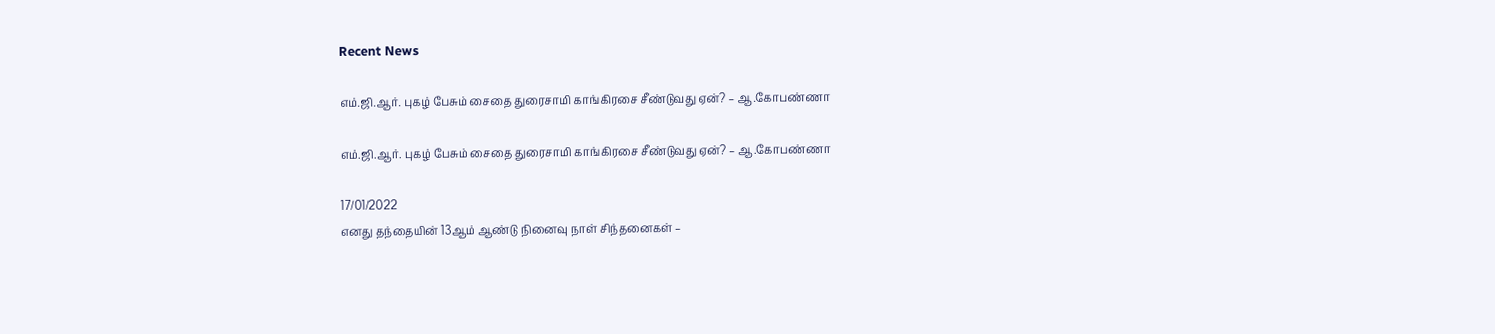Recent News

எம்.ஜி.ஆர். புகழ் பேசும் சைதை துரைசாமி காங்கிரசை சீண்டுவது ஏன்? – ஆ.கோபண்ணா

எம்.ஜி.ஆர். புகழ் பேசும் சைதை துரைசாமி காங்கிரசை சீண்டுவது ஏன்? – ஆ.கோபண்ணா

17/01/2022
எனது தந்தையின் 13ஆம் ஆண்டு நினைவு நாள் சிந்தனைகள் –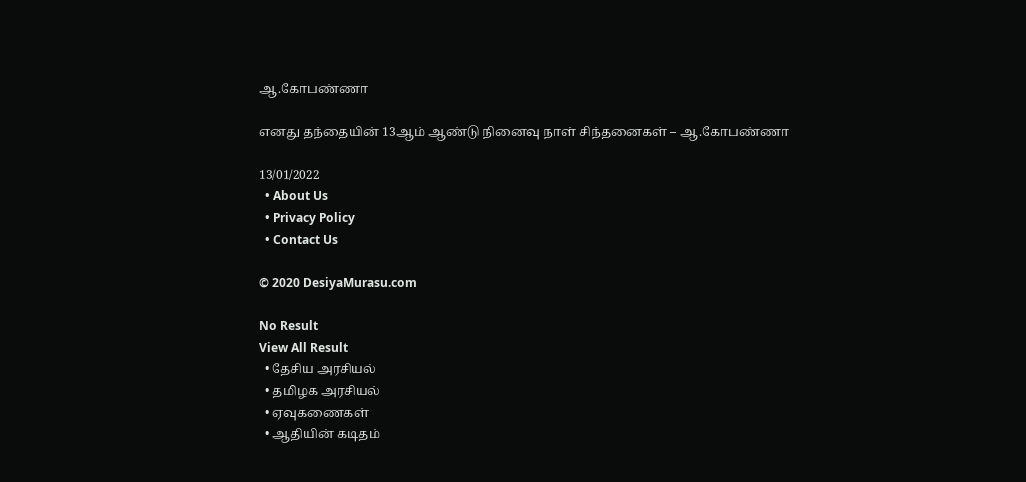ஆ.கோபண்ணா

எனது தந்தையின் 13ஆம் ஆண்டு நினைவு நாள் சிந்தனைகள் – ஆ.கோபண்ணா

13/01/2022
  • About Us
  • Privacy Policy
  • Contact Us

© 2020 DesiyaMurasu.com

No Result
View All Result
  • தேசிய அரசியல்
  • தமிழக அரசியல்
  • ஏவுகணைகள்
  • ஆதியின் கடிதம்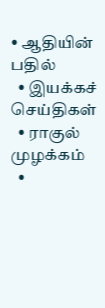• ஆதியின் பதில்
  • இயக்கச் செய்திகள்
  • ராகுல் முழக்கம்
  •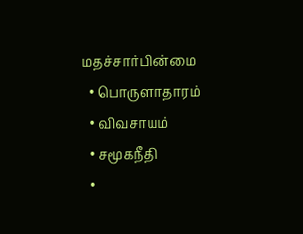மதச்சார்பின்மை
  • பொருளாதாரம்
  • விவசாயம்
  • சமூகநீதி
  •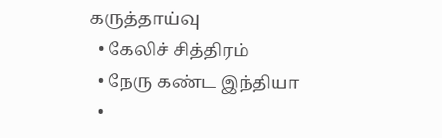கருத்தாய்வு
  • கேலிச் சித்திரம்
  • நேரு கண்ட இந்தியா
  •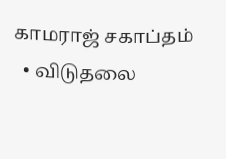காமராஜ் சகாப்தம்
  • விடுதலை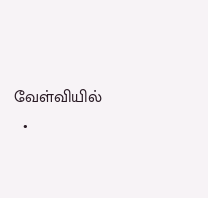வேள்வியில்
  •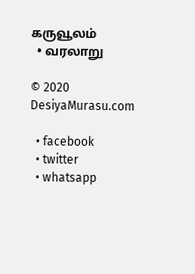கருவூலம்
  • வரலாறு

© 2020 DesiyaMurasu.com

  • facebook
  • twitter
  • whatsapp